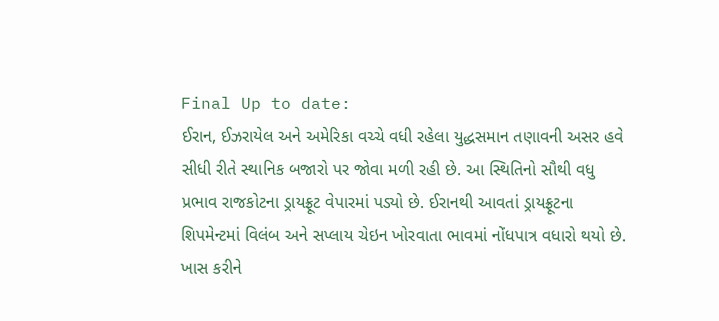Final Up to date:
ઈરાન, ઈઝરાયેલ અને અમેરિકા વચ્ચે વધી રહેલા યુદ્ધસમાન તણાવની અસર હવે સીધી રીતે સ્થાનિક બજારો પર જોવા મળી રહી છે. આ સ્થિતિનો સૌથી વધુ પ્રભાવ રાજકોટના ડ્રાયફ્રૂટ વેપારમાં પડ્યો છે. ઈરાનથી આવતાં ડ્રાયફ્રૂટના શિપમેન્ટમાં વિલંબ અને સપ્લાય ચેઇન ખોરવાતા ભાવમાં નોંધપાત્ર વધારો થયો છે. ખાસ કરીને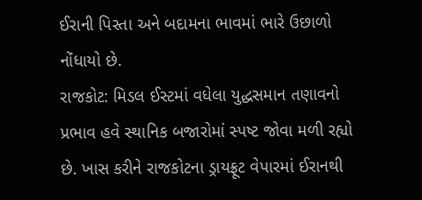ઈરાની પિસ્તા અને બદામના ભાવમાં ભારે ઉછાળો નોંધાયો છે.
રાજકોટ: મિડલ ઈસ્ટમાં વધેલા યુદ્ધસમાન તણાવનો પ્રભાવ હવે સ્થાનિક બજારોમાં સ્પષ્ટ જોવા મળી રહ્યો છે. ખાસ કરીને રાજકોટના ડ્રાયફ્રૂટ વેપારમાં ઈરાનથી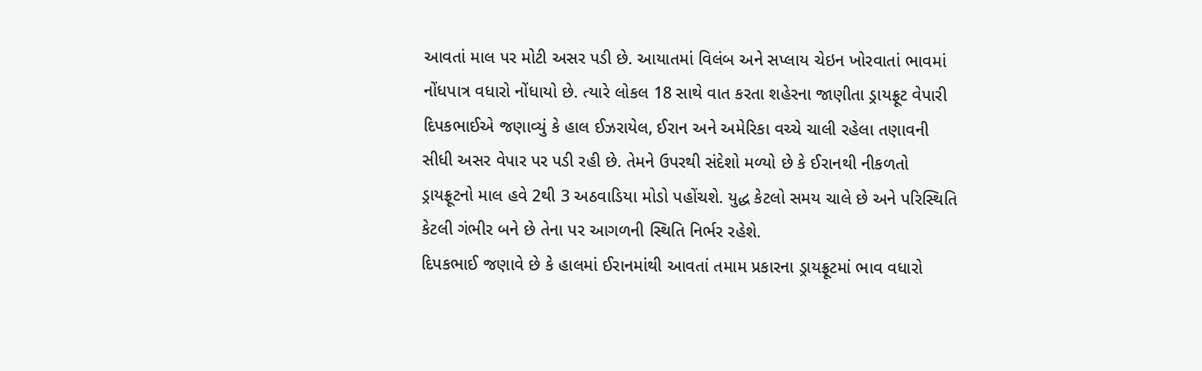આવતાં માલ પર મોટી અસર પડી છે. આયાતમાં વિલંબ અને સપ્લાય ચેઇન ખોરવાતાં ભાવમાં નોંધપાત્ર વધારો નોંધાયો છે. ત્યારે લોકલ 18 સાથે વાત કરતા શહેરના જાણીતા ડ્રાયફ્રૂટ વેપારી દિપકભાઈએ જણાવ્યું કે હાલ ઈઝરાયેલ, ઈરાન અને અમેરિકા વચ્ચે ચાલી રહેલા તણાવની સીધી અસર વેપાર પર પડી રહી છે. તેમને ઉપરથી સંદેશો મળ્યો છે કે ઈરાનથી નીકળતો ડ્રાયફ્રૂટનો માલ હવે 2થી 3 અઠવાડિયા મોડો પહોંચશે. યુદ્ધ કેટલો સમય ચાલે છે અને પરિસ્થિતિ કેટલી ગંભીર બને છે તેના પર આગળની સ્થિતિ નિર્ભર રહેશે.
દિપકભાઈ જણાવે છે કે હાલમાં ઈરાનમાંથી આવતાં તમામ પ્રકારના ડ્રાયફ્રૂટમાં ભાવ વધારો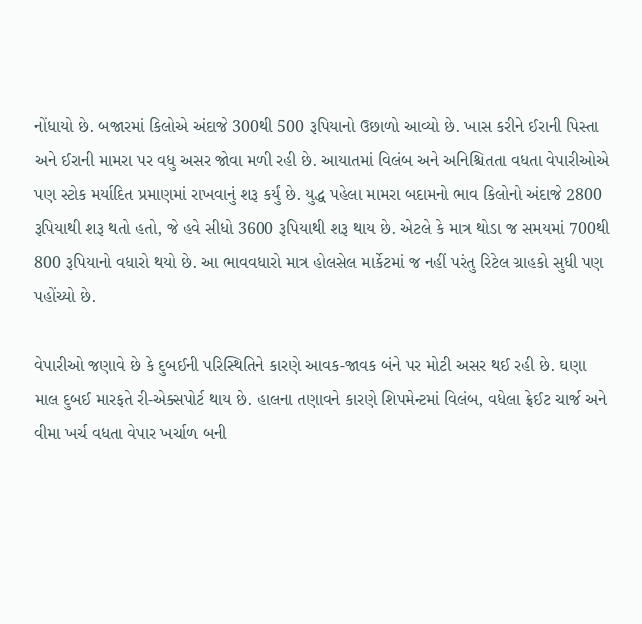નોંધાયો છે. બજારમાં કિલોએ અંદાજે 300થી 500 રૂપિયાનો ઉછાળો આવ્યો છે. ખાસ કરીને ઈરાની પિસ્તા અને ઈરાની મામરા પર વધુ અસર જોવા મળી રહી છે. આયાતમાં વિલંબ અને અનિશ્ચિતતા વધતા વેપારીઓએ પણ સ્ટોક મર્યાદિત પ્રમાણમાં રાખવાનું શરૂ કર્યું છે. યુદ્ધ પહેલા મામરા બદામનો ભાવ કિલોનો અંદાજે 2800 રૂપિયાથી શરૂ થતો હતો, જે હવે સીધો 3600 રૂપિયાથી શરૂ થાય છે. એટલે કે માત્ર થોડા જ સમયમાં 700થી 800 રૂપિયાનો વધારો થયો છે. આ ભાવવધારો માત્ર હોલસેલ માર્કેટમાં જ નહીં પરંતુ રિટેલ ગ્રાહકો સુધી પણ પહોંચ્યો છે.

વેપારીઓ જણાવે છે કે દુબઈની પરિસ્થિતિને કારણે આવક-જાવક બંને પર મોટી અસર થઈ રહી છે. ઘણા માલ દુબઈ મારફતે રી-એક્સપોર્ટ થાય છે. હાલના તણાવને કારણે શિપમેન્ટમાં વિલંબ, વધેલા ફ્રેઈટ ચાર્જ અને વીમા ખર્ચ વધતા વેપાર ખર્ચાળ બની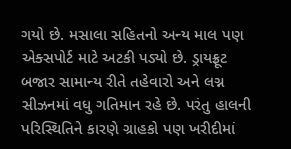ગયો છે. મસાલા સહિતનો અન્ય માલ પણ એક્સપોર્ટ માટે અટકી પડ્યો છે. ડ્રાયફ્રૂટ બજાર સામાન્ય રીતે તહેવારો અને લગ્ન સીઝનમાં વધુ ગતિમાન રહે છે. પરંતુ હાલની પરિસ્થિતિને કારણે ગ્રાહકો પણ ખરીદીમાં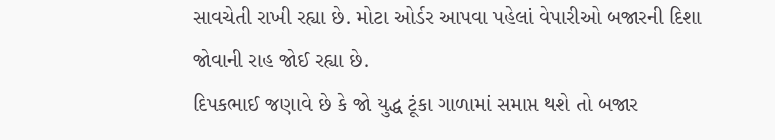સાવચેતી રાખી રહ્યા છે. મોટા ઓર્ડર આપવા પહેલાં વેપારીઓ બજારની દિશા જોવાની રાહ જોઈ રહ્યા છે.
દિપકભાઈ જણાવે છે કે જો યુદ્ધ ટૂંકા ગાળામાં સમાપ્ત થશે તો બજાર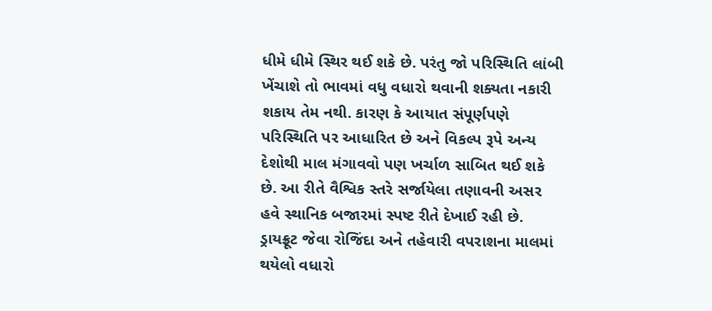ધીમે ધીમે સ્થિર થઈ શકે છે. પરંતુ જો પરિસ્થિતિ લાંબી ખેંચાશે તો ભાવમાં વધુ વધારો થવાની શક્યતા નકારી શકાય તેમ નથી. કારણ કે આયાત સંપૂર્ણપણે પરિસ્થિતિ પર આધારિત છે અને વિકલ્પ રૂપે અન્ય દેશોથી માલ મંગાવવો પણ ખર્ચાળ સાબિત થઈ શકે છે. આ રીતે વૈશ્વિક સ્તરે સર્જાયેલા તણાવની અસર હવે સ્થાનિક બજારમાં સ્પષ્ટ રીતે દેખાઈ રહી છે. ડ્રાયફ્રૂટ જેવા રોજિંદા અને તહેવારી વપરાશના માલમાં થયેલો વધારો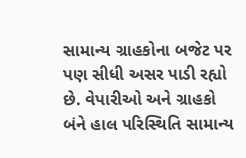સામાન્ય ગ્રાહકોના બજેટ પર પણ સીધી અસર પાડી રહ્યો છે. વેપારીઓ અને ગ્રાહકો બંને હાલ પરિસ્થિતિ સામાન્ય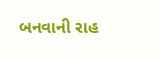બનવાની રાહ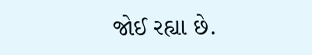જોઈ રહ્યા છે.